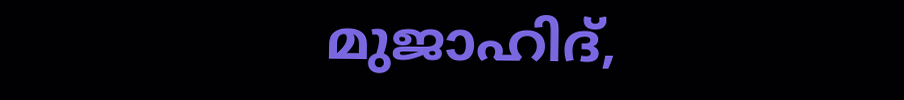മുജാഹിദ്,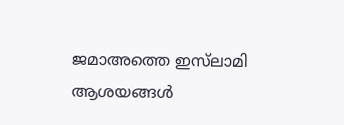ജമാഅത്തെ ഇസ്‌ലാമി ആശയങ്ങള്‍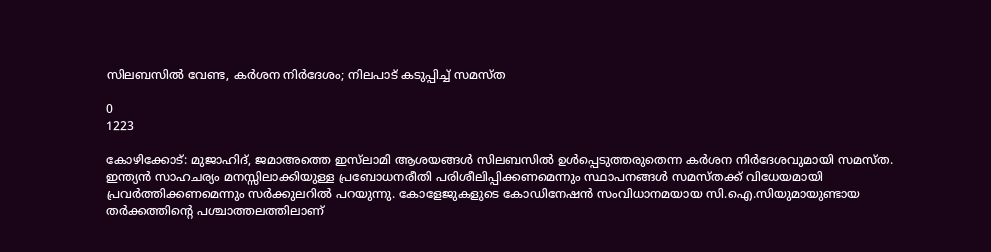സിലബസില്‍ വേണ്ട, കര്‍ശന നിര്‍ദേശം; നിലപാട് കടുപ്പിച്ച് സമസ്ത

0
1223

കോഴിക്കോട്: മുജാഹിദ്, ജമാഅത്തെ ഇസ്‌ലാമി ആശയങ്ങള്‍ സിലബസില്‍ ഉള്‍പ്പെടുത്തരുതെന്ന കര്‍ശന നിര്‍ദേശവുമായി സമസ്ത. ഇന്ത്യന്‍ സാഹചര്യം മനസ്സിലാക്കിയുള്ള പ്രബോധനരീതി പരിശീലിപ്പിക്കണമെന്നും സ്ഥാപനങ്ങള്‍ സമസ്തക്ക് വിധേയമായി പ്രവര്‍ത്തിക്കണമെന്നും സര്‍ക്കുലറില്‍ പറയുന്നു. കോളേജുകളുടെ കോഡിനേഷന്‍ സംവിധാനമയായ സി.ഐ.സിയുമായുണ്ടായ തര്‍ക്കത്തിന്റെ പശ്ചാത്തലത്തിലാണ്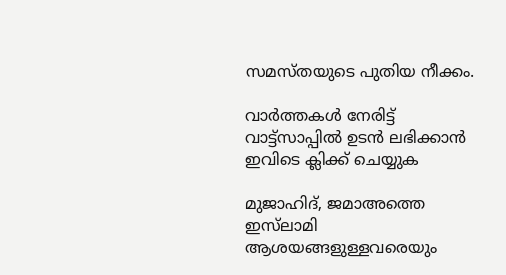സമസ്തയുടെ പുതിയ നീക്കം.

വാർത്തകൾ നേരിട്ട് വാട്ട്സാപ്പിൽ ഉടൻ ലഭിക്കാൻ ഇവിടെ ക്ലിക്ക് ചെയ്യുക

മുജാഹിദ്, ജമാഅത്തെ ഇസ്‌ലാമി ആശയങ്ങളുള്ളവരെയും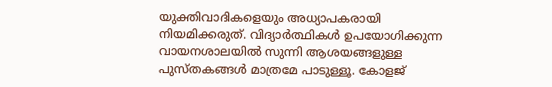യുക്തിവാദികളെയും അധ്യാപകരായി നിയമിക്കരുത്. വിദ്യാര്‍ത്ഥികള്‍ ഉപയോഗിക്കുന്ന വായനശാലയില്‍ സുന്നി ആശയങ്ങളുള്ള പുസ്തകങ്ങള്‍ മാത്രമേ പാടുള്ളൂ. കോളജ്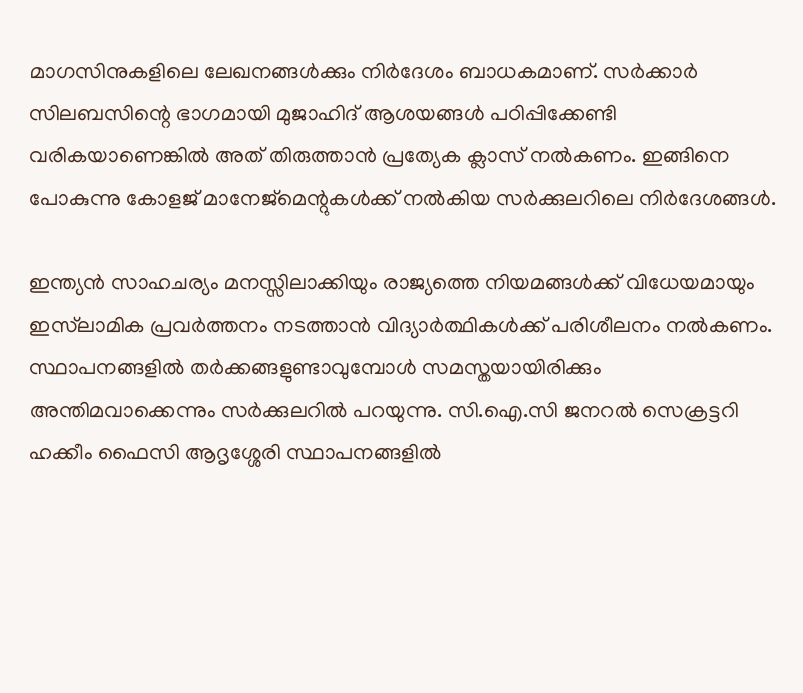മാഗസിനുകളിലെ ലേഖനങ്ങള്‍ക്കും നിര്‍ദേശം ബാധകമാണ്. സര്‍ക്കാര്‍ സിലബസിന്റെ ഭാഗമായി മുജാഹിദ് ആശയങ്ങള്‍ പഠിപ്പിക്കേണ്ടി വരികയാണെങ്കില്‍ അത് തിരുത്താന്‍ പ്രത്യേക ക്ലാസ് നല്‍കണം. ഇങ്ങിനെ പോകുന്നു കോളജ് മാനേജ്‌മെന്റുകള്‍ക്ക് നല്‍കിയ സര്‍ക്കുലറിലെ നിര്‍ദേശങ്ങള്‍.

ഇന്ത്യന്‍ സാഹചര്യം മനസ്സിലാക്കിയും രാജ്യത്തെ നിയമങ്ങള്‍ക്ക് വിധേയമായും ഇസ്‌ലാമിക പ്രവര്‍ത്തനം നടത്താന്‍ വിദ്യാര്‍ത്ഥികള്‍ക്ക് പരിശീലനം നല്‍കണം. സ്ഥാപനങ്ങളില്‍ തര്‍ക്കങ്ങളുണ്ടാവുമ്പോള്‍ സമസ്തയായിരിക്കും അന്തിമവാക്കെന്നും സര്‍ക്കുലറില്‍ പറയുന്നു. സി.ഐ.സി ജനറല്‍ സെക്രട്ടറി ഹക്കീം ഫൈസി ആദൃശ്ശേരി സ്ഥാപനങ്ങളില്‍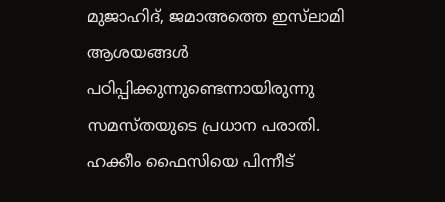മുജാഹിദ്, ജമാഅത്തെ ഇസ്‌ലാമി ആശയങ്ങള്‍ പഠിപ്പിക്കുന്നുണ്ടെന്നായിരുന്നു സമസ്തയുടെ പ്രധാന പരാതി. ഹക്കീം ഫൈസിയെ പിന്നീട്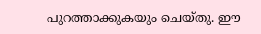പുറത്താക്കുകയും ചെയ്തു. ഈ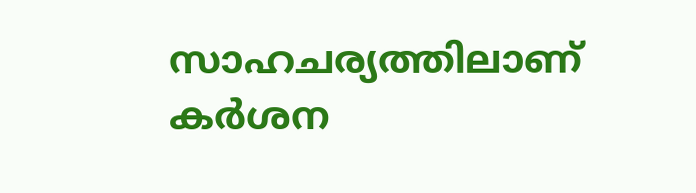സാഹചര്യത്തിലാണ് കര്‍ശന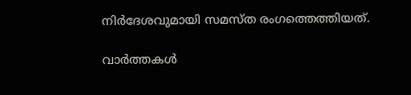നിര്‍ദേശവുമായി സമസ്ത രംഗത്തെത്തിയത്.

വാർത്തകൾ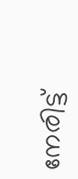നേരിട്ട്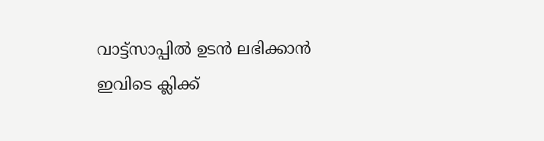വാട്ട്സാപ്പിൽ ഉടൻ ലഭിക്കാൻ ഇവിടെ ക്ലിക്ക്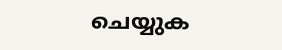ചെയ്യുക